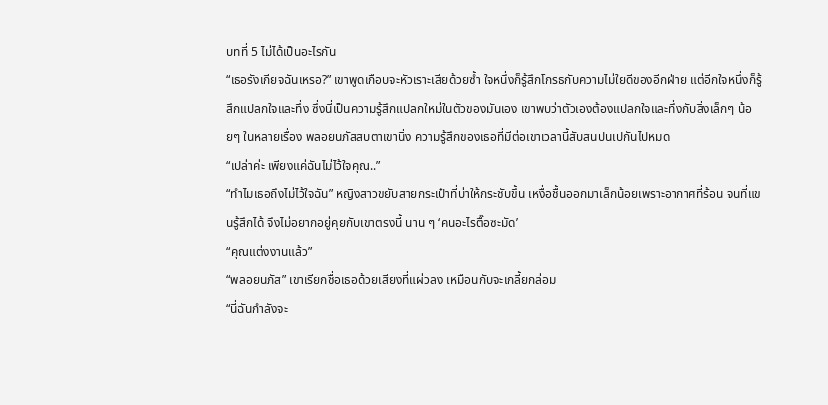บทที่ 5 ไม่ได้เป็นอะไรกัน
“เธอรังเกียจฉันเหรอ?” เขาพูดเกือบจะหัวเราะเสียด้วยซ้ำ ใจหนึ่งก็รู้สึกโกรธกับความไม่ใยดีของอีกฝ่าย แต่อีกใจหนึ่งก็รู้สึกแปลกใจและทึ่ง ซึ่งนี่เป็นความรู้สึกแปลกใหม่ในตัวของมันเอง เขาพบว่าตัวเองต้องแปลกใจและทึ่งกับสิ่งเล็กๆ น้อยๆ ในหลายเรื่อง พลอยนภัสสบตาเขานิ่ง ความรู้สึกของเธอที่มีต่อเขาเวลานี้สับสนปนเปกันไปหมด
“เปล่าค่ะ เพียงแค่ฉันไม่ไว้ใจคุณ..”
“ทำไมเธอถึงไม่ไว้ใจฉัน” หญิงสาวขยับสายกระเป๋าที่บ่าให้กระชับขึ้น เหงื่อชื้นออกมาเล็กน้อยเพราะอากาศที่ร้อน จนที่แขนรู้สึกได้ จึงไม่อยากอยู่คุยกับเขาตรงนี้ นาน ๆ ‘คนอะไรตื๊อซะมัด’
“คุณแต่งงานแล้ว”
“พลอยนภัส” เขาเรียกชื่อเธอด้วยเสียงที่แผ่วลง เหมือนกับจะเกลี้ยกล่อม
“นี่ฉันกำลังจะ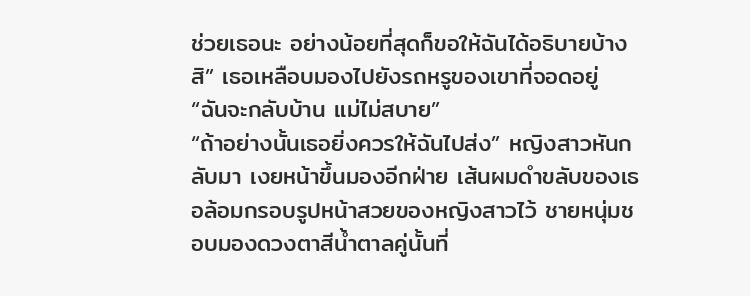ช่วยเธอนะ อย่างน้อยที่สุดก็ขอให้ฉันได้อธิบายบ้างสิ” เธอเหลือบมองไปยังรถหรูของเขาที่จอดอยู่
“ฉันจะกลับบ้าน แม่ไม่สบาย”
“ถ้าอย่างนั้นเธอยิ่งควรให้ฉันไปส่ง” หญิงสาวหันกลับมา เงยหน้าขึ้นมองอีกฝ่าย เส้นผมดำขลับของเธอล้อมกรอบรูปหน้าสวยของหญิงสาวไว้ ชายหนุ่มชอบมองดวงตาสีน้ำตาลคู่นั้นที่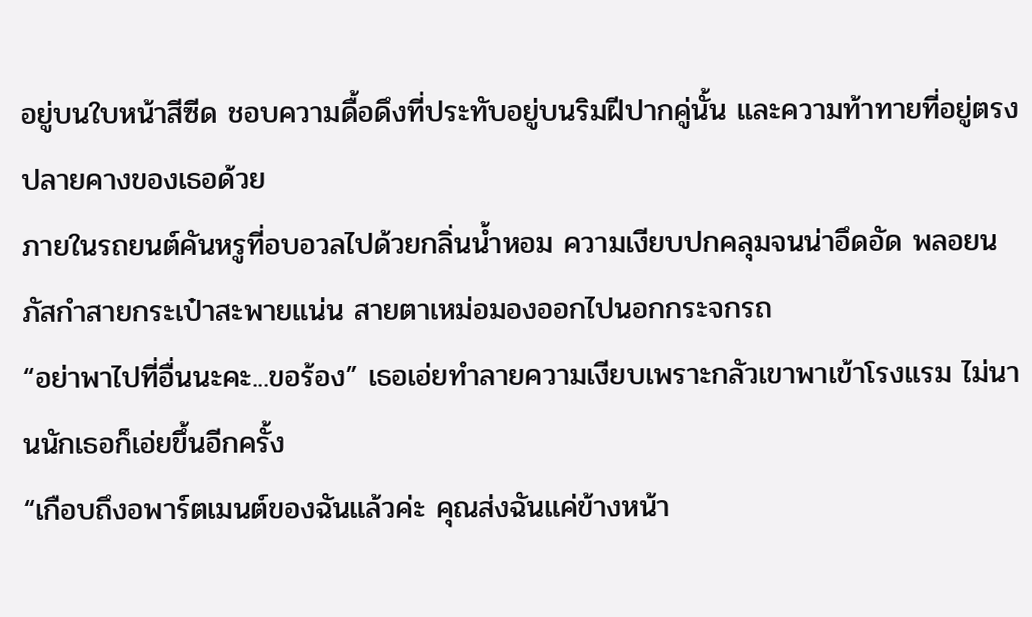อยู่บนใบหน้าสีซีด ชอบความดื้อดึงที่ประทับอยู่บนริมฝีปากคู่นั้น และความท้าทายที่อยู่ตรงปลายคางของเธอด้วย
ภายในรถยนต์คันหรูที่อบอวลไปด้วยกลิ่นน้ำหอม ความเงียบปกคลุมจนน่าอึดอัด พลอยนภัสกำสายกระเป๋าสะพายแน่น สายตาเหม่อมองออกไปนอกกระจกรถ
“อย่าพาไปที่อื่นนะคะ...ขอร้อง” เธอเอ่ยทำลายความเงียบเพราะกลัวเขาพาเข้าโรงแรม ไม่นานนักเธอก็เอ่ยขึ้นอีกครั้ง
“เกือบถึงอพาร์ตเมนต์ของฉันแล้วค่ะ คุณส่งฉันแค่ข้างหน้า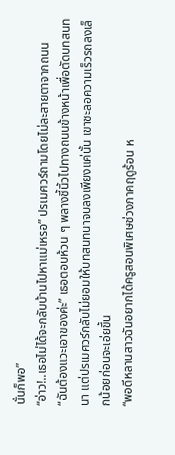นั่นก็พอ”
“อ่าว!..เธอไม่ได้จะกลับบ้านไปหาแม่เหรอ” ปรเมศวร์ถามโดยไม่ละสายตาจากถนน
“ฉันต้องแวะเอาของค่ะ” เธอตอบห้วน ๆ พลางชี้นิ้วไปทางถนนข้างหน้าเพื่อตัดบทสนทนา แต่ปรเมศวร์กลับไม่ยอมให้บทสนทนาจบลงเพียงแค่นั้น เขาชะลอความเร็วรถลงเล็กน้อยก่อนจะเอ่ยขึ้น
“พอดีหลานสาวฉันอยากได้ครูสอนพิเศษช่วงภาคฤดูร้อน ห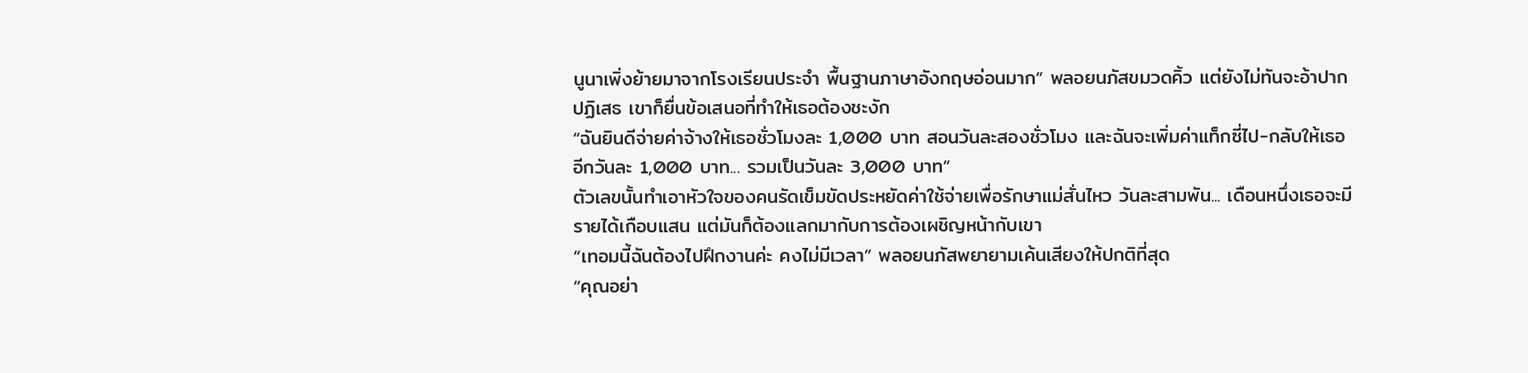นูนาเพิ่งย้ายมาจากโรงเรียนประจำ พื้นฐานภาษาอังกฤษอ่อนมาก” พลอยนภัสขมวดคิ้ว แต่ยังไม่ทันจะอ้าปากปฏิเสธ เขาก็ยื่นข้อเสนอที่ทำให้เธอต้องชะงัก
“ฉันยินดีจ่ายค่าจ้างให้เธอชั่วโมงละ 1,000 บาท สอนวันละสองชั่วโมง และฉันจะเพิ่มค่าแท็กซี่ไป-กลับให้เธออีกวันละ 1,000 บาท... รวมเป็นวันละ 3,000 บาท”
ตัวเลขนั้นทำเอาหัวใจของคนรัดเข็มขัดประหยัดค่าใช้จ่ายเพื่อรักษาแม่สั่นไหว วันละสามพัน... เดือนหนึ่งเธอจะมีรายได้เกือบแสน แต่มันก็ต้องแลกมากับการต้องเผชิญหน้ากับเขา
“เทอมนี้ฉันต้องไปฝึกงานค่ะ คงไม่มีเวลา” พลอยนภัสพยายามเค้นเสียงให้ปกติที่สุด
“คุณอย่า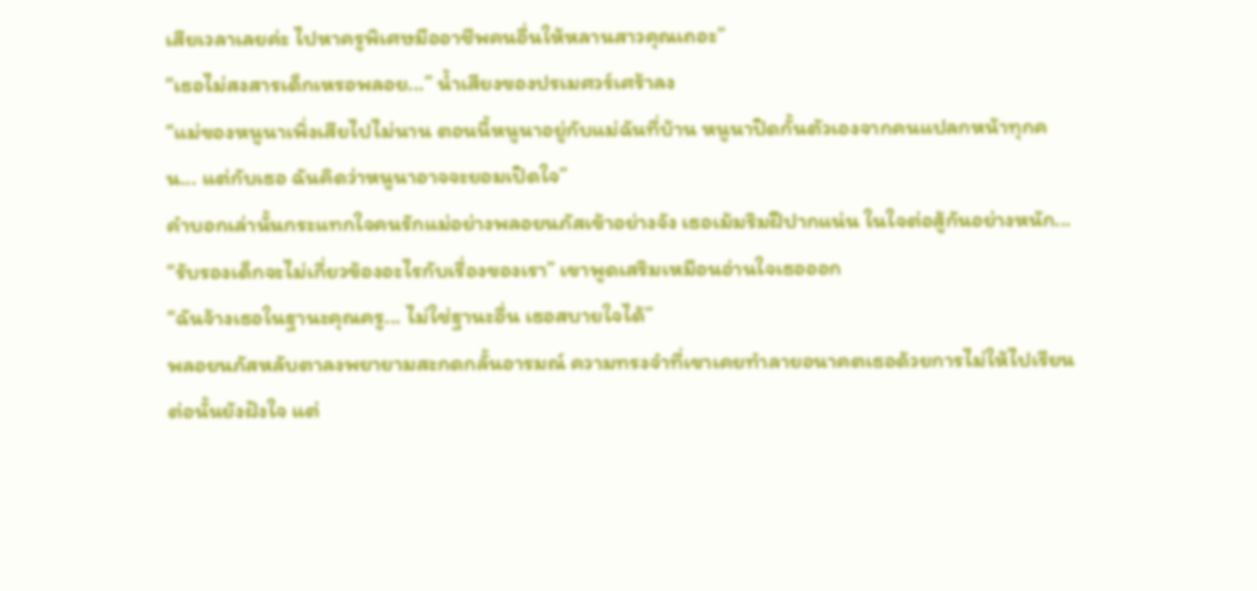เสียเวลาเลยค่ะ ไปหาครูพิเศษมืออาชีพคนอื่นให้หลานสาวคุณเถอะ”
“เธอไม่สงสารเด็กเหรอพลอย...” น้ำเสียงของปรเมศวร์เศร้าลง
“แม่ของหนูนาเพิ่งเสียไปไม่นาน ตอนนี้หนูนาอยู่กับแม่ฉันที่บ้าน หนูนาปิดกั้นตัวเองจากคนแปลกหน้าทุกคน... แต่กับเธอ ฉันคิดว่าหนูนาอาจจะยอมเปิดใจ”
คำบอกเล่านั้นกระแทกใจคนรักแม่อย่างพลอยนภัสเข้าอย่างจัง เธอเม้มริมฝีปากแน่น ในใจต่อสู้กันอย่างหนัก...
“รับรองเด็กจะไม่เกี่ยวข้องอะไรกับเรื่องของเรา” เขาพูดเสริมเหมือนอ่านใจเธอออก
“ฉันจ้างเธอในฐานะคุณครู... ไม่ใช่ฐานะอื่น เธอสบายใจได้”
พลอยนภัสหลับตาลงพยายามสะกดกลั้นอารมณ์ ความทรงจำที่เขาเคยทำลายอนาคตเธอด้วยการไม่ให้ไปเรียนต่อนั้นยังฝังใจ แต่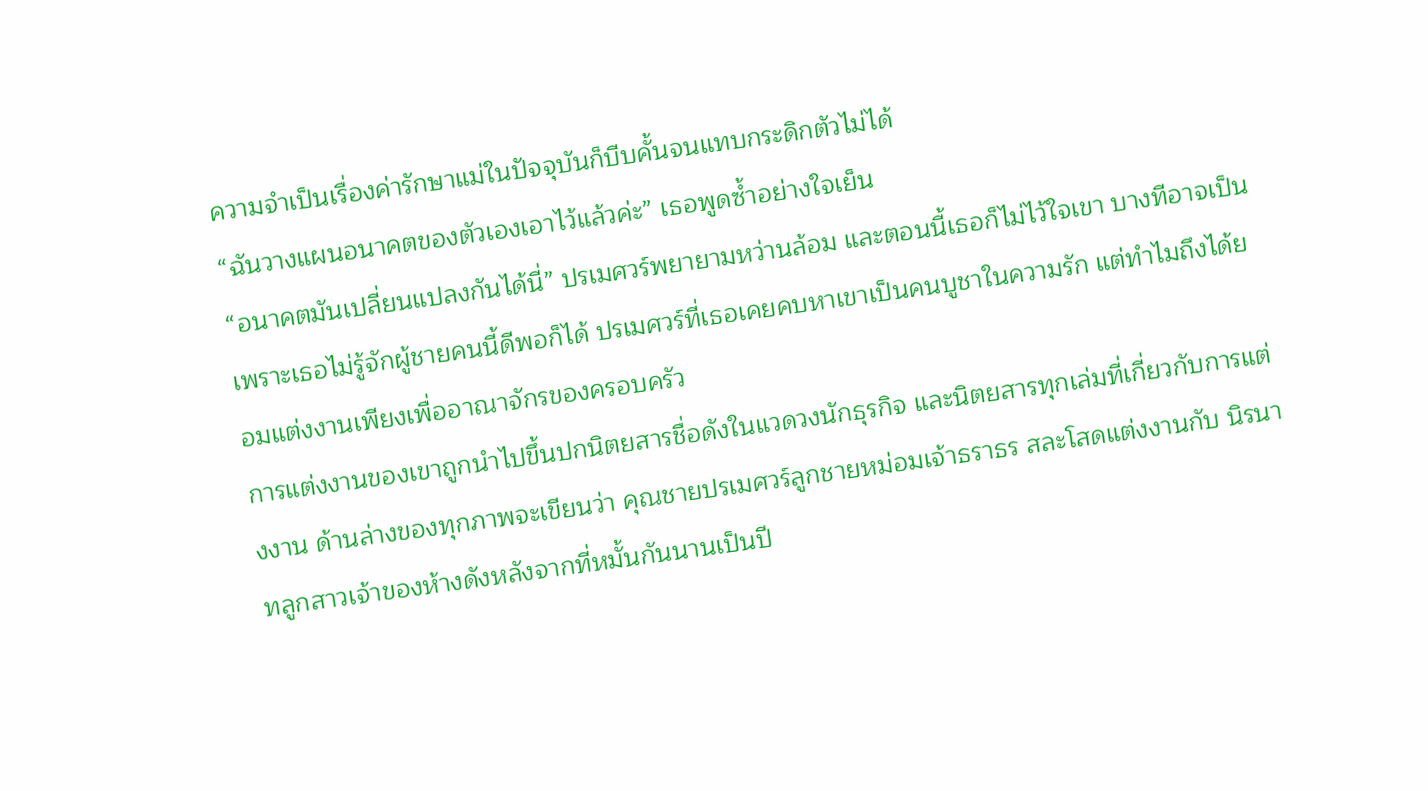ความจำเป็นเรื่องค่ารักษาแม่ในปัจจุบันก็บีบคั้นจนแทบกระดิกตัวไม่ได้
“ฉันวางแผนอนาคตของตัวเองเอาไว้แล้วค่ะ” เธอพูดซ้ำอย่างใจเย็น
“อนาคตมันเปลี่ยนแปลงกันได้นี่” ปรเมศวร์พยายามหว่านล้อม และตอนนี้เธอก็ไม่ไว้ใจเขา บางทีอาจเป็นเพราะเธอไม่รู้จักผู้ชายคนนี้ดีพอก็ได้ ปรเมศวร์ที่เธอเคยคบหาเขาเป็นคนบูชาในความรัก แต่ทำไมถึงได้ยอมแต่งงานเพียงเพื่ออาณาจักรของครอบครัว
การแต่งงานของเขาถูกนำไปขึ้นปกนิตยสารชื่อดังในแวดวงนักธุรกิจ และนิตยสารทุกเล่มที่เกี่ยวกับการแต่งงาน ด้านล่างของทุกภาพจะเขียนว่า คุณชายปรเมศวร์ลูกชายหม่อมเจ้าธราธร สละโสดแต่งงานกับ นิรนาทลูกสาวเจ้าของห้างดังหลังจากที่หมั้นกันนานเป็นปี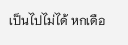เป็นไปไม่ได้ หกเดือ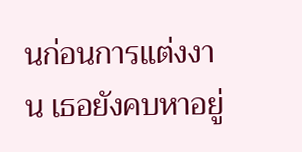นก่อนการแต่งงาน เธอยังคบหาอยู่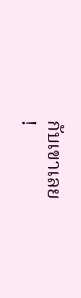กับเขาเลย
!